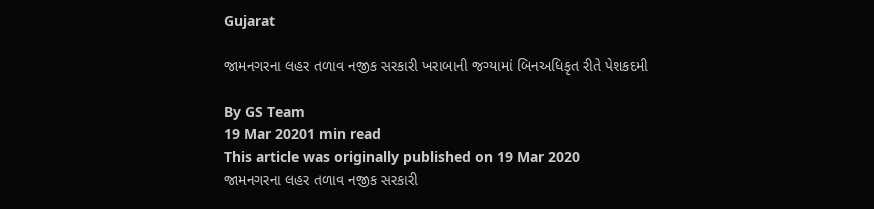Gujarat

જામનગરના લહર તળાવ નજીક સરકારી ખરાબાની જગ્યામાં બિનઅધિકૃત રીતે પેશકદમી

By GS Team
19 Mar 20201 min read
This article was originally published on 19 Mar 2020
જામનગરના લહર તળાવ નજીક સરકારી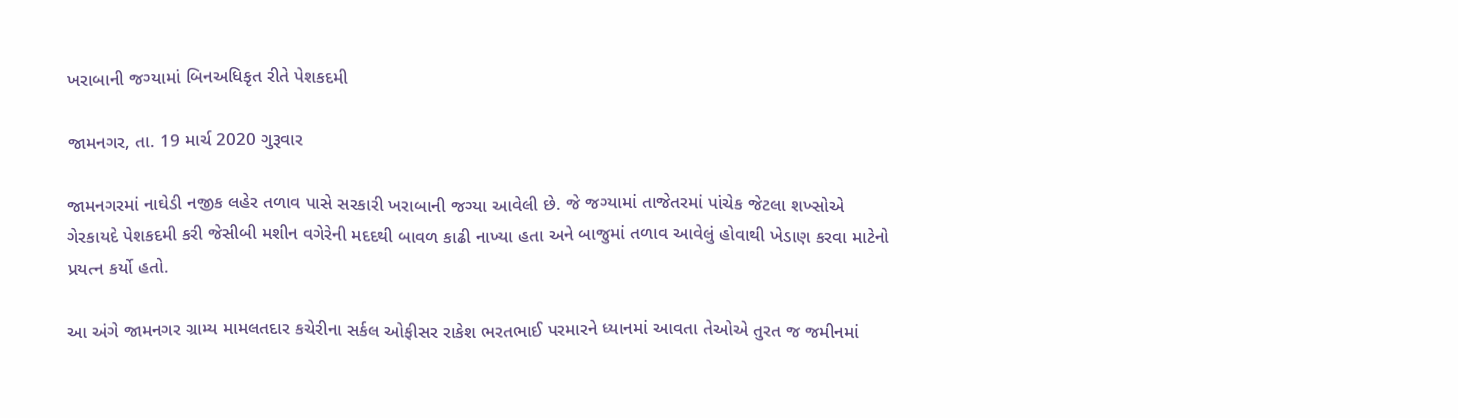ખરાબાની જગ્યામાં બિનઅધિકૃત રીતે પેશકદમી

જામનગર, તા. 19 માર્ચ 2020 ગુરૂવાર

જામનગરમાં નાઘેડી નજીક લહેર તળાવ પાસે સરકારી ખરાબાની જગ્યા આવેલી છે. જે જગ્યામાં તાજેતરમાં પાંચેક જેટલા શખ્સોએ ગેરકાયદે પેશકદમી કરી જેસીબી મશીન વગેરેની મદદથી બાવળ કાઢી નાખ્યા હતા અને બાજુમાં તળાવ આવેલું હોવાથી ખેડાણ કરવા માટેનો પ્રયત્ન કર્યો હતો.

આ અંગે જામનગર ગ્રામ્ય મામલતદાર કચેરીના સર્કલ ઓફીસર રાકેશ ભરતભાઈ પરમારને ધ્યાનમાં આવતા તેઓએ તુરત જ જમીનમાં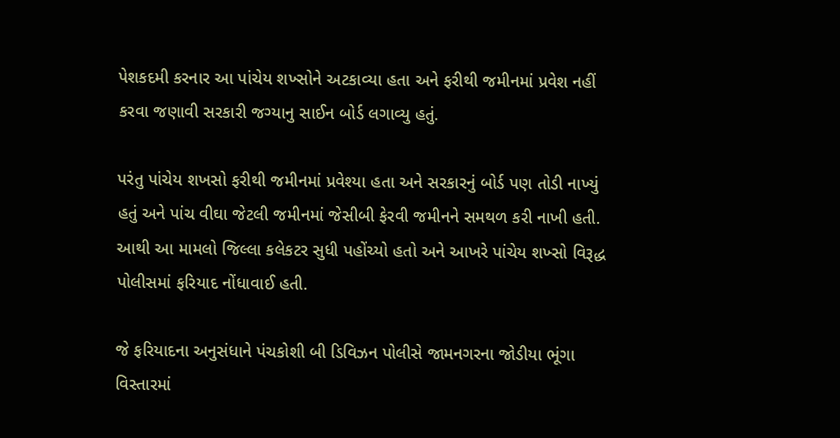પેશકદમી કરનાર આ પાંચેય શખ્સોને અટકાવ્યા હતા અને ફરીથી જમીનમાં પ્રવેશ નહીં કરવા જણાવી સરકારી જગ્યાનુ સાઈન બોર્ડ લગાવ્યુ હતું.

પરંતુ પાંચેય શખસો ફરીથી જમીનમાં પ્રવેશ્યા હતા અને સરકારનું બોર્ડ પણ તોડી નાખ્યું હતું અને પાંચ વીઘા જેટલી જમીનમાં જેસીબી ફેરવી જમીનને સમથળ કરી નાખી હતી. આથી આ મામલો જિલ્લા કલેકટર સુધી પહોંચ્યો હતો અને આખરે પાંચેય શખ્સો વિરૂદ્ધ પોલીસમાં ફરિયાદ નોંધાવાઈ હતી.

જે ફરિયાદના અનુસંધાને પંચકોશી બી ડિવિઝન પોલીસે જામનગરના જોડીયા ભૂંગા વિસ્તારમાં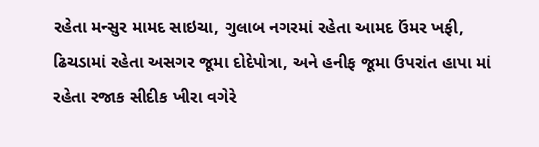રહેતા મન્સુર મામદ સાઇચા, ગુલાબ નગરમાં રહેતા આમદ ઉંમર ખફી, ઢિચડામાં રહેતા અસગર જૂમા દોદેપોત્રા, અને હનીફ જૂમા ઉપરાંત હાપા માં રહેતા રજાક સીદીક ખીરા વગેરે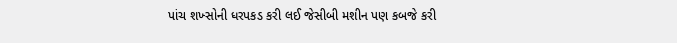પાંચ શખ્સોની ધરપકડ કરી લઈ જેસીબી મશીન પણ કબજે કરી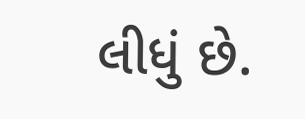લીધું છે.